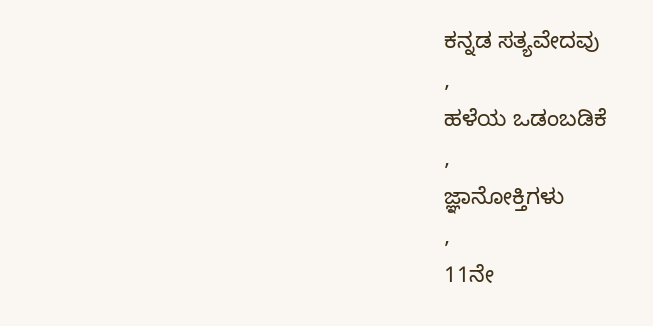ಕನ್ನಡ ಸತ್ಯವೇದವು
,
ಹಳೆಯ ಒಡಂಬಡಿಕೆ
,
ಜ್ಞಾನೋಕ್ತಿಗಳು
,
11ನೇ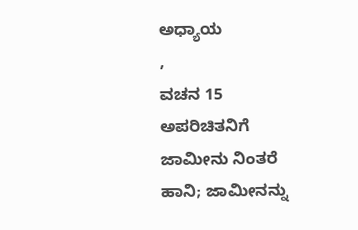ಅಧ್ಯಾಯ
,
ವಚನ 15
ಅಪರಿಚಿತನಿಗೆ ಜಾಮೀನು ನಿಂತರೆ ಹಾನಿ; ಜಾಮೀನನ್ನು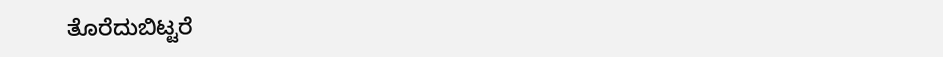ತೊರೆದುಬಿಟ್ಟರೆ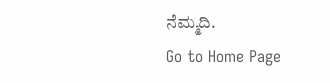ನೆಮ್ಮದಿ.
Go to Home Page